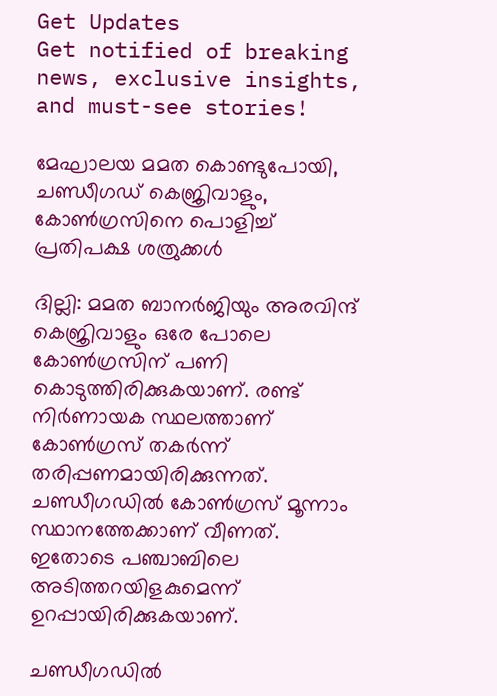Get Updates
Get notified of breaking news, exclusive insights, and must-see stories!

മേഘാലയ മമത കൊണ്ടുപോയി, ചണ്ഡീഗഡ് കെജ്രിവാളും, കോണ്‍ഗ്രസിനെ പൊളിച്ച് പ്രതിപക്ഷ ശത്രുക്കള്‍

ദില്ലി: മമത ബാനര്‍ജിയും അരവിന്ദ് കെജ്രിവാളും ഒരേ പോലെ കോണ്‍ഗ്രസിന് പണി കൊടുത്തിരിക്കുകയാണ്. രണ്ട് നിര്‍ണായക സ്ഥലത്താണ് കോണ്‍ഗ്രസ് തകര്‍ന്ന് തരിപ്പണമായിരിക്കുന്നത്. ചണ്ഡീഗഡില്‍ കോണ്‍ഗ്രസ് മൂന്നാം സ്ഥാനത്തേക്കാണ് വീണത്. ഇതോടെ പഞ്ചാബിലെ അടിത്തറയിളകുമെന്ന് ഉറപ്പായിരിക്കുകയാണ്.

ചണ്ഡീഗഡില്‍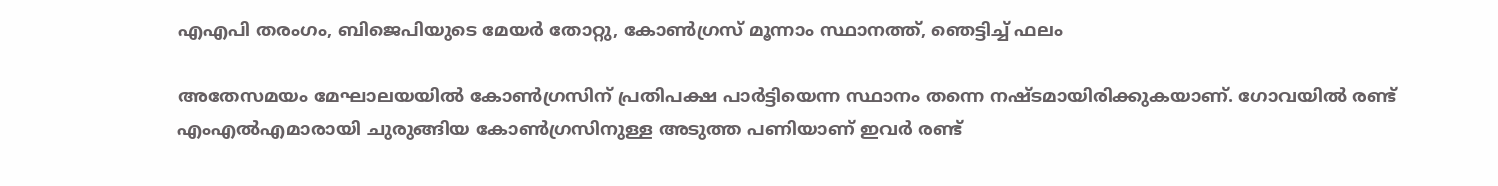എഎപി തരംഗം, ബിജെപിയുടെ മേയര്‍ തോറ്റു, കോണ്‍ഗ്രസ് മൂന്നാം സ്ഥാനത്ത്, ഞെട്ടിച്ച് ഫലം

അതേസമയം മേഘാലയയില്‍ കോണ്‍ഗ്രസിന് പ്രതിപക്ഷ പാര്‍ട്ടിയെന്ന സ്ഥാനം തന്നെ നഷ്ടമായിരിക്കുകയാണ്. ഗോവയില്‍ രണ്ട് എംഎല്‍എമാരായി ചുരുങ്ങിയ കോണ്‍ഗ്രസിനുള്ള അടുത്ത പണിയാണ് ഇവര്‍ രണ്ട്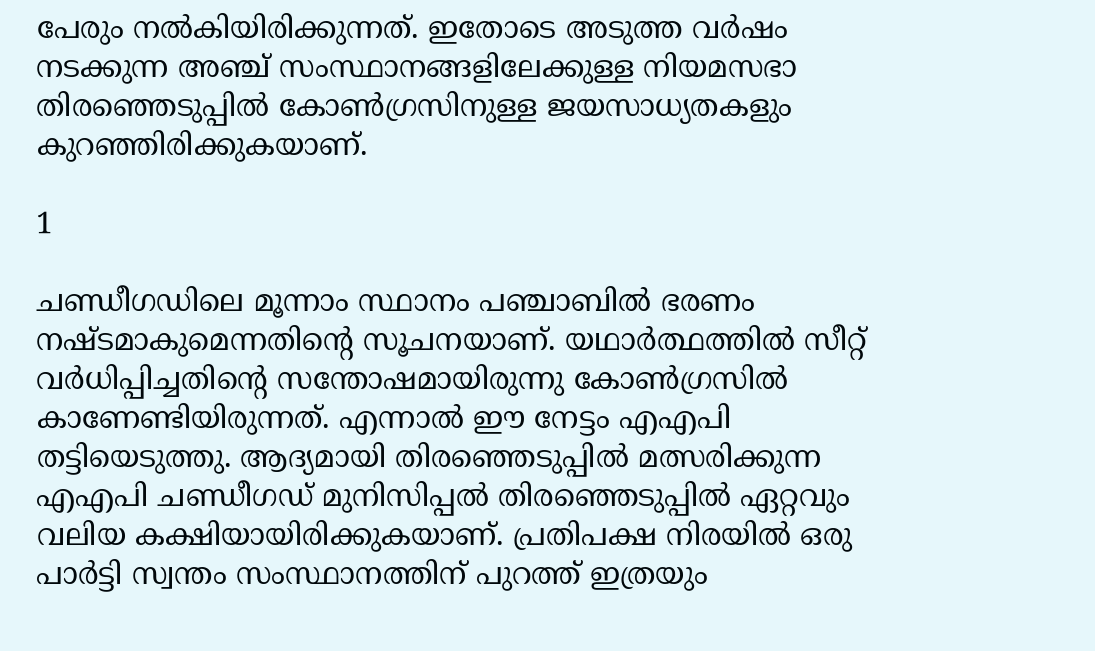പേരും നല്‍കിയിരിക്കുന്നത്. ഇതോടെ അടുത്ത വര്‍ഷം നടക്കുന്ന അഞ്ച് സംസ്ഥാനങ്ങളിലേക്കുള്ള നിയമസഭാ തിരഞ്ഞെടുപ്പില്‍ കോണ്‍ഗ്രസിനുള്ള ജയസാധ്യതകളും കുറഞ്ഞിരിക്കുകയാണ്.

1

ചണ്ഡീഗഡിലെ മൂന്നാം സ്ഥാനം പഞ്ചാബില്‍ ഭരണം നഷ്ടമാകുമെന്നതിന്റെ സൂചനയാണ്. യഥാര്‍ത്ഥത്തില്‍ സീറ്റ് വര്‍ധിപ്പിച്ചതിന്റെ സന്തോഷമായിരുന്നു കോണ്‍ഗ്രസില്‍ കാണേണ്ടിയിരുന്നത്. എന്നാല്‍ ഈ നേട്ടം എഎപി തട്ടിയെടുത്തു. ആദ്യമായി തിരഞ്ഞെടുപ്പില്‍ മത്സരിക്കുന്ന എഎപി ചണ്ഡീഗഡ് മുനിസിപ്പല്‍ തിരഞ്ഞെടുപ്പില്‍ ഏറ്റവും വലിയ കക്ഷിയായിരിക്കുകയാണ്. പ്രതിപക്ഷ നിരയില്‍ ഒരു പാര്‍ട്ടി സ്വന്തം സംസ്ഥാനത്തിന് പുറത്ത് ഇത്രയും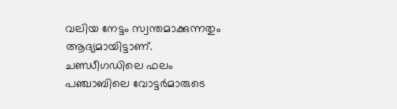വലിയ നേട്ടം സ്വന്തമാക്കുന്നതും ആദ്യമായിട്ടാണ്. ചണ്ഡീഗഡിലെ ഫലം പഞ്ചാബിലെ വോട്ടര്‍മാരുടെ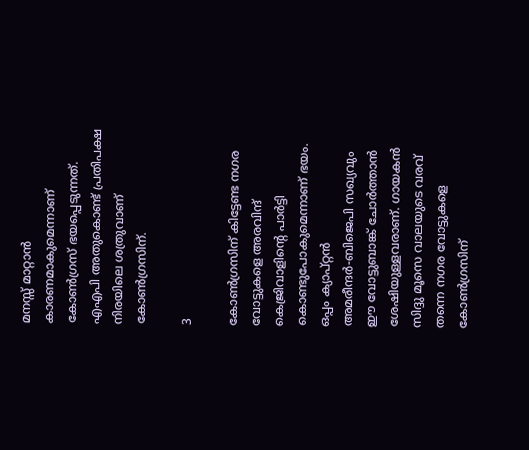മനസ്സ് മാറ്റാന്‍ കാരണമാകുമെന്നാണ് കോണ്‍ഗ്രസ് ഭയപ്പെടുന്നത്. എഎപി അതുകൊണ്ട് പ്രതിപക്ഷ നിരയിലെ ശത്രുവാണ് കോണ്‍ഗ്രസിന്.

3

കോണ്‍ഗ്രസിന് കിട്ടേണ്ട നഗര വോട്ടുകളെ അരവിന്ദ് കെജ്രിവാളിന്റെ പാര്‍ട്ടി കൊണ്ടുപോകുമെന്നാണ് ഭയം. ഒപ്പം ക്യാപ്റ്റന്‍ അമരീന്ദര്‍-ബിജെപി സഖ്യവും ഈ വോട്ടുബാങ്ക് ചോര്‍ത്താന്‍ ശേഷിയുള്ളവരാണ്. ഗായകന്‍ സിദ്ദു മൂസെ വാലയുടെ വരവ് തന്നെ നഗര വോട്ടുകളെ കോണ്‍ഗ്രസിന്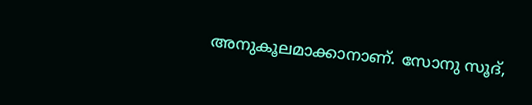അനുകൂലമാക്കാനാണ്. സോനു സൂദ്,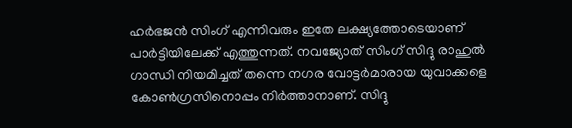ഹര്‍ഭജന്‍ സിംഗ് എന്നിവരും ഇതേ ലക്ഷ്യത്തോടെയാണ് പാര്‍ട്ടിയിലേക്ക് എത്തുന്നത്. നവജ്യോത് സിംഗ് സിദ്ദു രാഹുല്‍ ഗാന്ധി നിയമിച്ചത് തന്നെ നഗര വോട്ടര്‍മാരായ യുവാക്കളെ കോണ്‍ഗ്രസിനൊപ്പം നിര്‍ത്താനാണ്. സിദ്ദു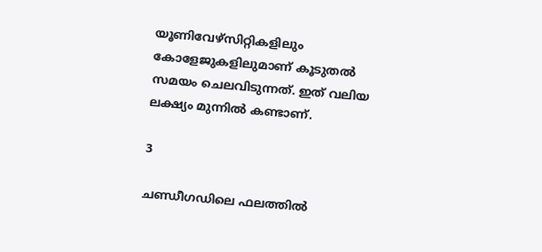യൂണിവേഴ്‌സിറ്റികളിലും കോളേജുകളിലുമാണ് കൂടുതല്‍ സമയം ചെലവിടുന്നത്. ഇത് വലിയ ലക്ഷ്യം മുന്നില്‍ കണ്ടാണ്.

3

ചണ്ഡീഗഡിലെ ഫലത്തില്‍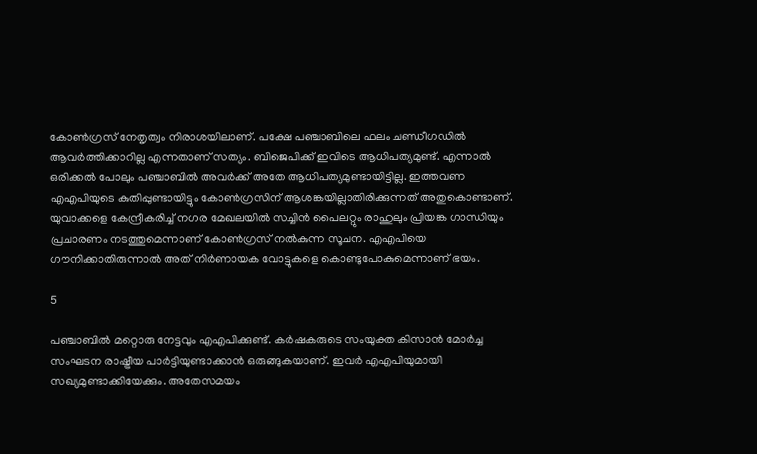കോണ്‍ഗ്രസ് നേതൃത്വം നിരാശയിലാണ്. പക്ഷേ പഞ്ചാബിലെ ഫലം ചണ്ഡീഗഡില്‍ ആവര്‍ത്തിക്കാറില്ല എന്നതാണ് സത്യം. ബിജെപിക്ക് ഇവിടെ ആധിപത്യമുണ്ട്. എന്നാല്‍ ഒരിക്കല്‍ പോലും പഞ്ചാബില്‍ അവര്‍ക്ക് അതേ ആധിപത്യമുണ്ടായിട്ടില്ല. ഇത്തവണ എഎപിയുടെ കുതിപ്പുണ്ടായിട്ടും കോണ്‍ഗ്രസിന് ആശങ്കയില്ലാതിരിക്കുന്നത് അതുകൊണ്ടാണ്. യുവാക്കളെ കേന്ദ്രീകരിച്ച് നഗര മേഖലയില്‍ സച്ചിന്‍ പൈലറ്റും രാഹുലും പ്രിയങ്ക ഗാന്ധിയും പ്രചാരണം നടത്തുമെന്നാണ് കോണ്‍ഗ്രസ് നല്‍കുന്ന സൂചന. എഎപിയെ ഗൗനിക്കാതിരുന്നാല്‍ അത് നിര്‍ണായക വോട്ടുകളെ കൊണ്ടുപോകുമെന്നാണ് ഭയം.

5

പഞ്ചാബില്‍ മറ്റൊരു നേട്ടവും എഎപിക്കുണ്ട്. കര്‍ഷകരുടെ സംയുക്ത കിസാന്‍ മോര്‍ച്ച സംഘടന രാഷ്ട്രീയ പാര്‍ട്ടിയുണ്ടാക്കാന്‍ ഒരുങ്ങുകയാണ്. ഇവര്‍ എഎപിയുമായി സഖ്യമുണ്ടാക്കിയേക്കും. അതേസമയം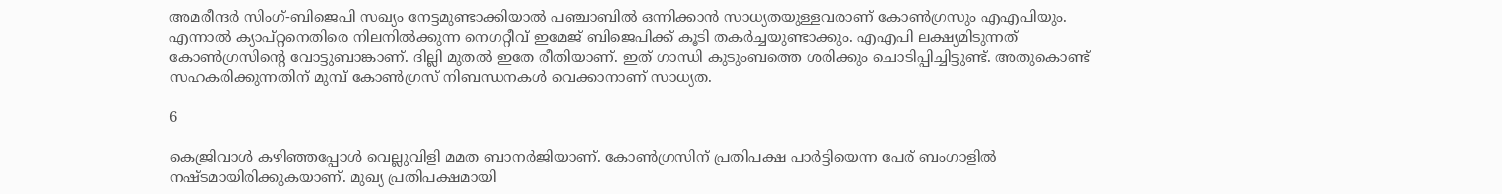അമരീന്ദര്‍ സിംഗ്-ബിജെപി സഖ്യം നേട്ടമുണ്ടാക്കിയാല്‍ പഞ്ചാബില്‍ ഒന്നിക്കാന്‍ സാധ്യതയുള്ളവരാണ് കോണ്‍ഗ്രസും എഎപിയും. എന്നാല്‍ ക്യാപ്റ്റനെതിരെ നിലനില്‍ക്കുന്ന നെഗറ്റീവ് ഇമേജ് ബിജെപിക്ക് കൂടി തകര്‍ച്ചയുണ്ടാക്കും. എഎപി ലക്ഷ്യമിടുന്നത് കോണ്‍ഗ്രസിന്റെ വോട്ടുബാങ്കാണ്. ദില്ലി മുതല്‍ ഇതേ രീതിയാണ്. ഇത് ഗാന്ധി കുടുംബത്തെ ശരിക്കും ചൊടിപ്പിച്ചിട്ടുണ്ട്. അതുകൊണ്ട് സഹകരിക്കുന്നതിന് മുമ്പ് കോണ്‍ഗ്രസ് നിബന്ധനകള്‍ വെക്കാനാണ് സാധ്യത.

6

കെജ്രിവാള്‍ കഴിഞ്ഞപ്പോള്‍ വെല്ലുവിളി മമത ബാനര്‍ജിയാണ്. കോണ്‍ഗ്രസിന് പ്രതിപക്ഷ പാര്‍ട്ടിയെന്ന പേര് ബംഗാളില്‍ നഷ്ടമായിരിക്കുകയാണ്. മുഖ്യ പ്രതിപക്ഷമായി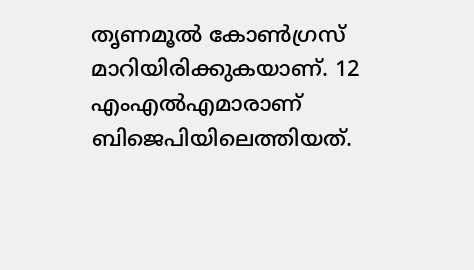തൃണമൂല്‍ കോണ്‍ഗ്രസ് മാറിയിരിക്കുകയാണ്. 12 എംഎല്‍എമാരാണ് ബിജെപിയിലെത്തിയത്.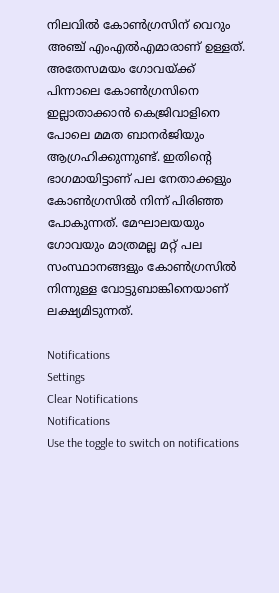നിലവില്‍ കോണ്‍ഗ്രസിന് വെറും അഞ്ച് എംഎല്‍എമാരാണ് ഉള്ളത്. അതേസമയം ഗോവയ്ക്ക് പിന്നാലെ കോണ്‍ഗ്രസിനെ ഇല്ലാതാക്കാന്‍ കെജ്രിവാളിനെ പോലെ മമത ബാനര്‍ജിയും ആഗ്രഹിക്കുന്നുണ്ട്. ഇതിന്റെ ഭാഗമായിട്ടാണ് പല നേതാക്കളും കോണ്‍ഗ്രസില്‍ നിന്ന് പിരിഞ്ഞ പോകുന്നത്. മേഘാലയയും ഗോവയും മാത്രമല്ല മറ്റ് പല സംസ്ഥാനങ്ങളും കോണ്‍ഗ്രസില്‍ നിന്നുള്ള വോട്ടുബാങ്കിനെയാണ് ലക്ഷ്യമിടുന്നത്.

Notifications
Settings
Clear Notifications
Notifications
Use the toggle to switch on notifications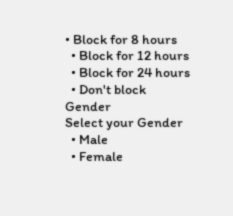• Block for 8 hours
  • Block for 12 hours
  • Block for 24 hours
  • Don't block
Gender
Select your Gender
  • Male
  • Female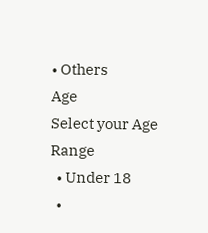• Others
Age
Select your Age Range
  • Under 18
  •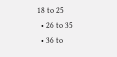18 to 25
  • 26 to 35
  • 36 to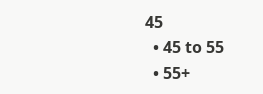45
  • 45 to 55
  • 55+